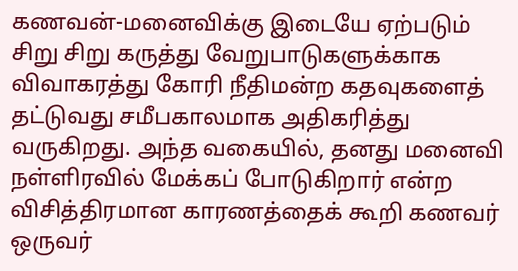கணவன்-மனைவிக்கு இடையே ஏற்படும் சிறு சிறு கருத்து வேறுபாடுகளுக்காக விவாகரத்து கோரி நீதிமன்ற கதவுகளைத் தட்டுவது சமீபகாலமாக அதிகரித்து வருகிறது. அந்த வகையில், தனது மனைவி நள்ளிரவில் மேக்கப் போடுகிறார் என்ற விசித்திரமான காரணத்தைக் கூறி கணவர் ஒருவர்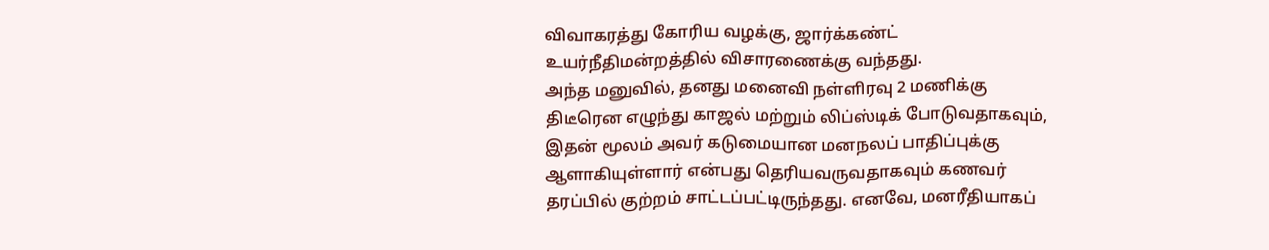விவாகரத்து கோரிய வழக்கு, ஜார்க்கண்ட் உயர்நீதிமன்றத்தில் விசாரணைக்கு வந்தது.
அந்த மனுவில், தனது மனைவி நள்ளிரவு 2 மணிக்கு திடீரென எழுந்து காஜல் மற்றும் லிப்ஸ்டிக் போடுவதாகவும், இதன் மூலம் அவர் கடுமையான மனநலப் பாதிப்புக்கு ஆளாகியுள்ளார் என்பது தெரியவருவதாகவும் கணவர் தரப்பில் குற்றம் சாட்டப்பட்டிருந்தது. எனவே, மனரீதியாகப்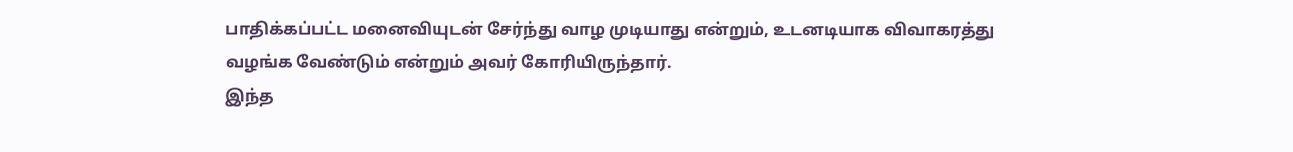பாதிக்கப்பட்ட மனைவியுடன் சேர்ந்து வாழ முடியாது என்றும், உடனடியாக விவாகரத்து வழங்க வேண்டும் என்றும் அவர் கோரியிருந்தார்.
இந்த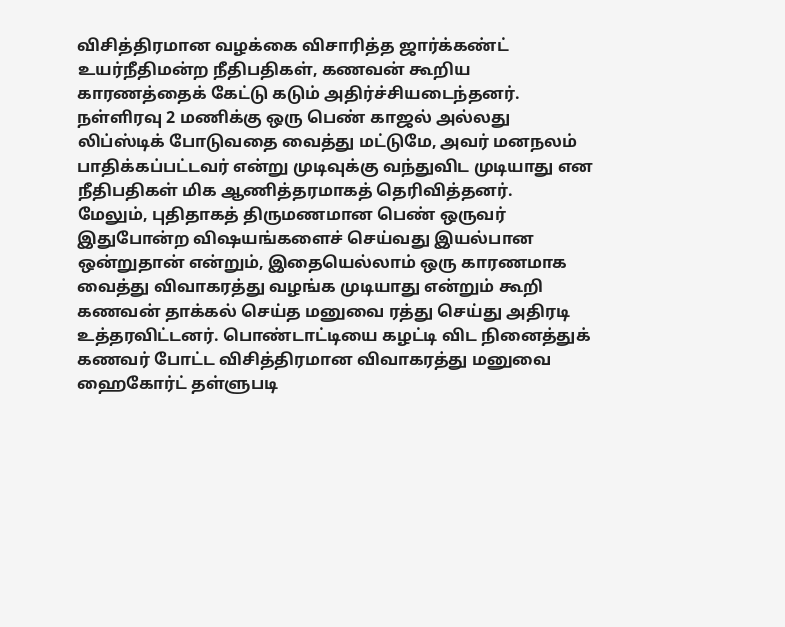விசித்திரமான வழக்கை விசாரித்த ஜார்க்கண்ட் உயர்நீதிமன்ற நீதிபதிகள், கணவன் கூறிய காரணத்தைக் கேட்டு கடும் அதிர்ச்சியடைந்தனர். நள்ளிரவு 2 மணிக்கு ஒரு பெண் காஜல் அல்லது லிப்ஸ்டிக் போடுவதை வைத்து மட்டுமே, அவர் மனநலம் பாதிக்கப்பட்டவர் என்று முடிவுக்கு வந்துவிட முடியாது என நீதிபதிகள் மிக ஆணித்தரமாகத் தெரிவித்தனர்.
மேலும், புதிதாகத் திருமணமான பெண் ஒருவர் இதுபோன்ற விஷயங்களைச் செய்வது இயல்பான ஒன்றுதான் என்றும், இதையெல்லாம் ஒரு காரணமாக வைத்து விவாகரத்து வழங்க முடியாது என்றும் கூறி கணவன் தாக்கல் செய்த மனுவை ரத்து செய்து அதிரடி உத்தரவிட்டனர். பொண்டாட்டியை கழட்டி விட நினைத்துக் கணவர் போட்ட விசித்திரமான விவாகரத்து மனுவை ஹைகோர்ட் தள்ளுபடி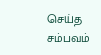செய்த சம்பவம்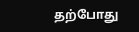தற்போது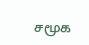சமூக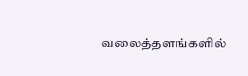வலைத்தளங்களில்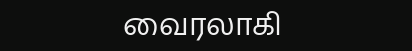வைரலாகி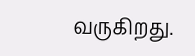வருகிறது.